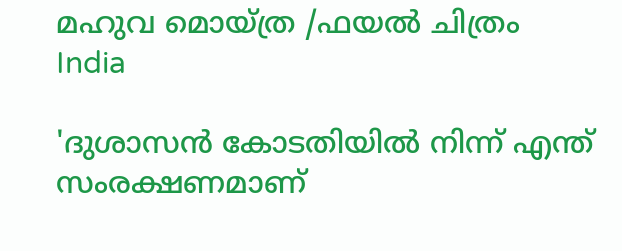മഹുവ മൊയ്ത്ര /ഫയല്‍ ചിത്രം
India

'ദുശാസന്‍ കോടതിയില്‍ നിന്ന് എന്ത് സംരക്ഷണമാണ്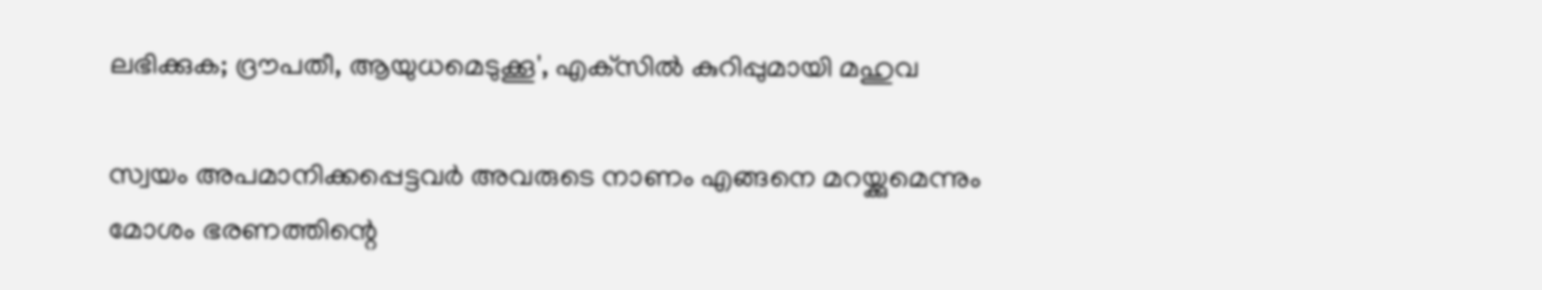ലഭിക്കുക; ദ്രൗപതീ, ആയുധമെടുക്കൂ', എക്‌സില്‍ കുറിപ്പുമായി മഹുവ

സ്വയം അപമാനിക്കപ്പെട്ടവര്‍ അവരുടെ നാണം എങ്ങനെ മറയ്ക്കുമെന്നും മോശം ഭരണത്തിന്റെ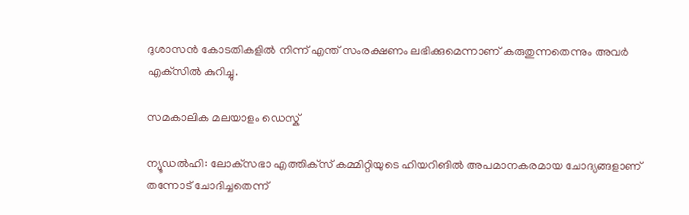ദുശാസന്‍ കോടതികളില്‍ നിന്ന് എന്ത് സംരക്ഷണം ലഭിക്കുമെന്നാണ് കരുതുന്നതെന്നും അവര്‍ എക്‌സില്‍ കുറിച്ചു.

സമകാലിക മലയാളം ഡെസ്ക്

ന്യൂഡല്‍ഹി: ലോക്‌സഭാ എത്തിക്‌സ് കമ്മിറ്റിയുടെ ഹിയറിങില്‍ അപമാനകരമായ ചോദ്യങ്ങളാണ് തന്നോട് ചോദിച്ചതെന്ന്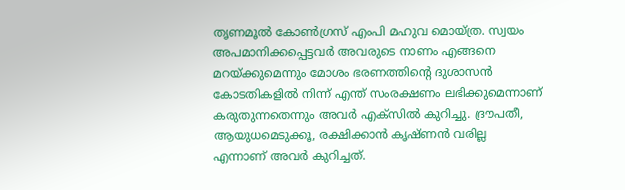തൃണമൂല്‍ കോണ്‍ഗ്രസ് എംപി മഹുവ മൊയ്ത്ര. സ്വയം അപമാനിക്കപ്പെട്ടവര്‍ അവരുടെ നാണം എങ്ങനെ മറയ്ക്കുമെന്നും മോശം ഭരണത്തിന്റെ ദുശാസന്‍ കോടതികളില്‍ നിന്ന് എന്ത് സംരക്ഷണം ലഭിക്കുമെന്നാണ് കരുതുന്നതെന്നും അവര്‍ എക്‌സില്‍ കുറിച്ചു. ദ്രൗപതീ, ആയുധമെടുക്കൂ, രക്ഷിക്കാന്‍ കൃഷ്ണന്‍ വരില്ല
എന്നാണ് അവര്‍ കുറിച്ചത്.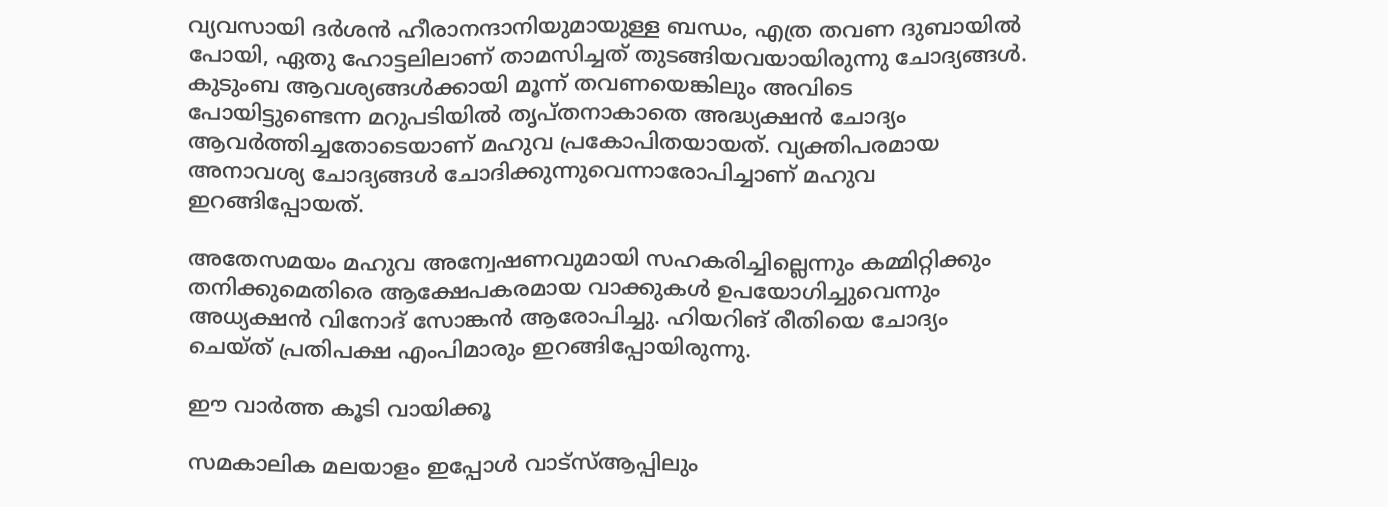വ്യവസായി ദര്‍ശന്‍ ഹീരാനന്ദാനിയുമായുള്ള ബന്ധം, എത്ര തവണ ദുബായില്‍ പോയി, ഏതു ഹോട്ടലിലാണ് താമസിച്ചത് തുടങ്ങിയവയായിരുന്നു ചോദ്യങ്ങള്‍. കുടുംബ ആവശ്യങ്ങള്‍ക്കായി മൂന്ന് തവണയെങ്കിലും അവിടെ പോയിട്ടുണ്ടെന്ന മറുപടിയില്‍ തൃപ്തനാകാതെ അദ്ധ്യക്ഷന്‍ ചോദ്യം ആവര്‍ത്തിച്ചതോടെയാണ് മഹുവ പ്രകോപിതയായത്. വ്യക്തിപരമായ അനാവശ്യ ചോദ്യങ്ങള്‍ ചോദിക്കുന്നുവെന്നാരോപിച്ചാണ് മഹുവ ഇറങ്ങിപ്പോയത്.

അതേസമയം മഹുവ അന്വേഷണവുമായി സഹകരിച്ചില്ലെന്നും കമ്മിറ്റിക്കും തനിക്കുമെതിരെ ആക്ഷേപകരമായ വാക്കുകള്‍ ഉപയോഗിച്ചുവെന്നും അധ്യക്ഷന്‍ വിനോദ് സോങ്കന്‍ ആരോപിച്ചു. ഹിയറിങ് രീതിയെ ചോദ്യം ചെയ്ത് പ്രതിപക്ഷ എംപിമാരും ഇറങ്ങിപ്പോയിരുന്നു.

ഈ വാര്‍ത്ത കൂടി വായിക്കൂ

സമകാലിക മലയാളം ഇപ്പോള്‍ വാട്‌സ്ആപ്പിലും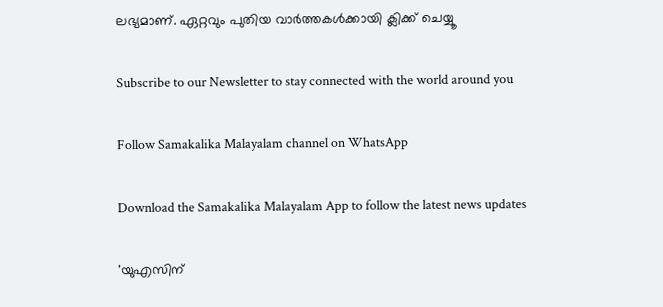ലഭ്യമാണ്. ഏറ്റവും പുതിയ വാര്‍ത്തകള്‍ക്കായി ക്ലിക്ക് ചെയ്യൂ

Subscribe to our Newsletter to stay connected with the world around you

Follow Samakalika Malayalam channel on WhatsApp

Download the Samakalika Malayalam App to follow the latest news updates

'യുഎസിന്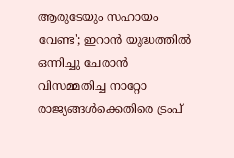ആരുടേയും സഹായം വേണ്ട'; ഇറാൻ യുദ്ധത്തിൽ ഒന്നിച്ചു ചേരാൻ വിസമ്മതിച്ച നാറ്റോ രാജ്യങ്ങൾക്കെതിരെ ട്രംപ്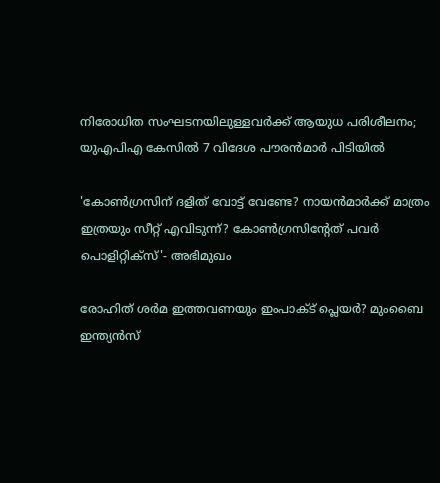നിരോധിത സംഘടനയിലുള്ളവർക്ക് ആയുധ പരിശീലനം; യുഎപിഎ കേസിൽ 7 വിദേശ പൗരൻമാർ പിടിയിൽ

'കോണ്‍ഗ്രസിന് ദളിത് വോട്ട് വേണ്ടേ? നായന്‍മാര്‍ക്ക് മാത്രം ഇത്രയും സീറ്റ് എവിടുന്ന്? കോണ്‍ഗ്രസിന്റേത് പവര്‍ പൊളിറ്റിക്‌സ്'- അഭിമുഖം

രോഹിത് ശര്‍മ ഇത്തവണയും ഇംപാക്ട് പ്ലെയര്‍? മുംബൈ ഇന്ത്യന്‍സ്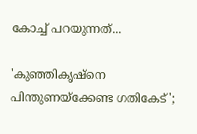കോച്ച് പറയുന്നത്...

'കുഞ്ഞികൃഷ്‌നെ പിന്തുണയ്‌ക്കേണ്ട ഗതികേട്';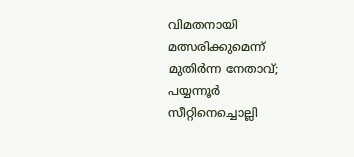വിമതനായി മത്സരിക്കുമെന്ന് മുതിര്‍ന്ന നേതാവ്; പയ്യന്നൂര്‍ സീറ്റിനെച്ചൊല്ലി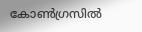കോണ്‍ഗ്രസില്‍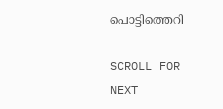പൊട്ടിത്തെറി

SCROLL FOR NEXT